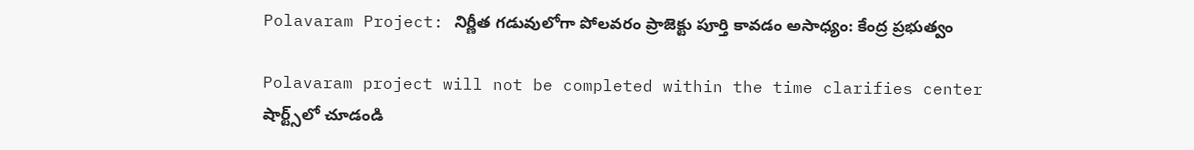Polavaram Project: నిర్ణీత గడువులోగా పోలవరం ప్రాజెక్టు పూర్తి కావడం అసాధ్యం: కేంద్ర ప్రభుత్వం

Polavaram project will not be completed within the time clarifies center
షార్ట్స్‌లో చూడండి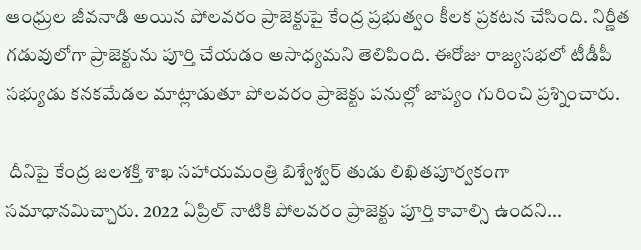ఆంధ్రుల జీవనాడి అయిన పోలవరం ప్రాజెక్టుపై కేంద్ర ప్రభుత్వం కీలక ప్రకటన చేసింది. నిర్ణీత గడువులోగా ప్రాజెక్టును పూర్తి చేయడం అసాధ్యమని తెలిపింది. ఈరోజు రాజ్యసభలో టీడీపీ సభ్యుడు కనకమేడల మాట్లాడుతూ పోలవరం ప్రాజెక్టు పనుల్లో జాప్యం గురించి ప్రశ్నించారు.

 దీనిపై కేంద్ర జలశక్తి శాఖ సహాయమంత్రి బిశ్వేశ్వర్ తుడు లిఖితపూర్వకంగా సమాధానమిచ్చారు. 2022 ఏప్రిల్ నాటికి పోలవరం ప్రాజెక్టు పూర్తి కావాల్సి ఉందని...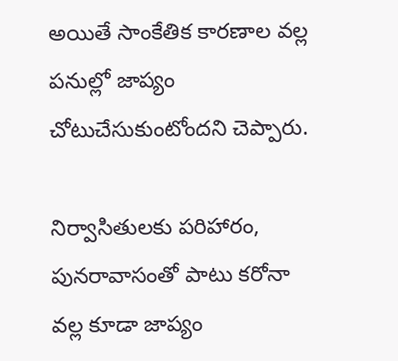అయితే సాంకేతిక కారణాల వల్ల పనుల్లో జాప్యం చోటుచేసుకుంటోందని చెప్పారు.

నిర్వాసితులకు పరిహారం, పునరావాసంతో పాటు కరోనా వల్ల కూడా జాప్యం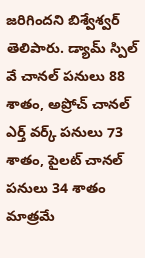జరిగిందని బిశ్వేశ్వర్ తెలిపారు. డ్యామ్ స్పిల్ వే చానల్ పనులు 88 శాతం, అప్రోచ్ చానల్ ఎర్త్ వర్క్ పనులు 73 శాతం, పైలట్ చానల్ పనులు 34 శాతం మాత్రమే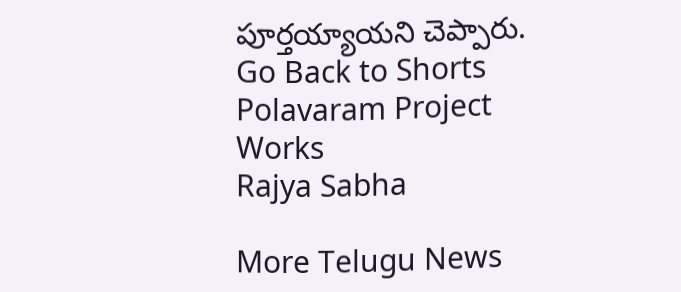పూర్తయ్యాయని చెప్పారు.
Go Back to Shorts
Polavaram Project
Works
Rajya Sabha

More Telugu News